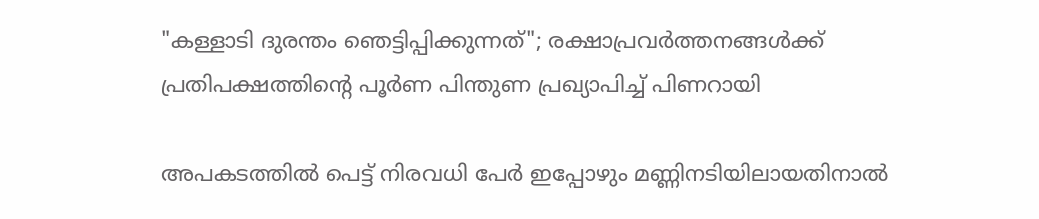"കള്ളാടി ദുരന്തം ഞെട്ടിപ്പിക്കുന്നത്"; രക്ഷാപ്രവർത്തനങ്ങൾക്ക് പ്രതിപക്ഷത്തിൻ്റെ പൂർണ പിന്തുണ പ്രഖ്യാപിച്ച് പിണറായി

അപകടത്തിൽ പെട്ട് നിരവധി പേർ ഇപ്പോഴും മണ്ണിനടിയിലായതിനാൽ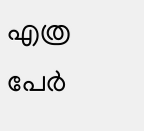എത്ര പേർ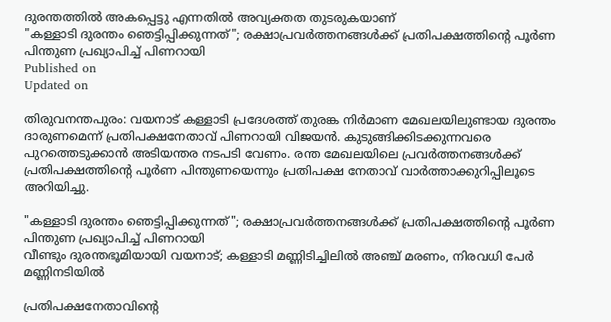ദുരന്തത്തിൽ അകപ്പെട്ടു എന്നതിൽ അവ്യക്തത തുടരുകയാണ്
"കള്ളാടി ദുരന്തം ഞെട്ടിപ്പിക്കുന്നത്"; രക്ഷാപ്രവർത്തനങ്ങൾക്ക് പ്രതിപക്ഷത്തിൻ്റെ പൂർണ പിന്തുണ പ്രഖ്യാപിച്ച് പിണറായി
Published on
Updated on

തിരുവനന്തപുരം: വയനാട് കള്ളാടി പ്രദേശത്ത് തുരങ്ക നിർമാണ മേഖലയിലുണ്ടായ ദുരന്തം ദാരുണമെന്ന് പ്രതിപക്ഷനേതാവ് പിണറായി വിജയൻ. കുടുങ്ങിക്കിടക്കുന്നവരെ പുറത്തെടുക്കാൻ അടിയന്തര നടപടി വേണം. രന്ത മേഖലയിലെ പ്രവർത്തനങ്ങൾക്ക് പ്രതിപക്ഷത്തിൻ്റെ പൂർണ പിന്തുണയെന്നും പ്രതിപക്ഷ നേതാവ് വാർത്താക്കുറിപ്പിലൂടെ അറിയിച്ചു.

"കള്ളാടി ദുരന്തം ഞെട്ടിപ്പിക്കുന്നത്"; രക്ഷാപ്രവർത്തനങ്ങൾക്ക് പ്രതിപക്ഷത്തിൻ്റെ പൂർണ പിന്തുണ പ്രഖ്യാപിച്ച് പിണറായി
വീണ്ടും ദുരന്തഭൂമിയായി വയനാട്; കള്ളാടി മണ്ണിടിച്ചിലിൽ അഞ്ച് മരണം, നിരവധി പേർ മണ്ണിനടിയിൽ

പ്രതിപക്ഷനേതാവിന്റെ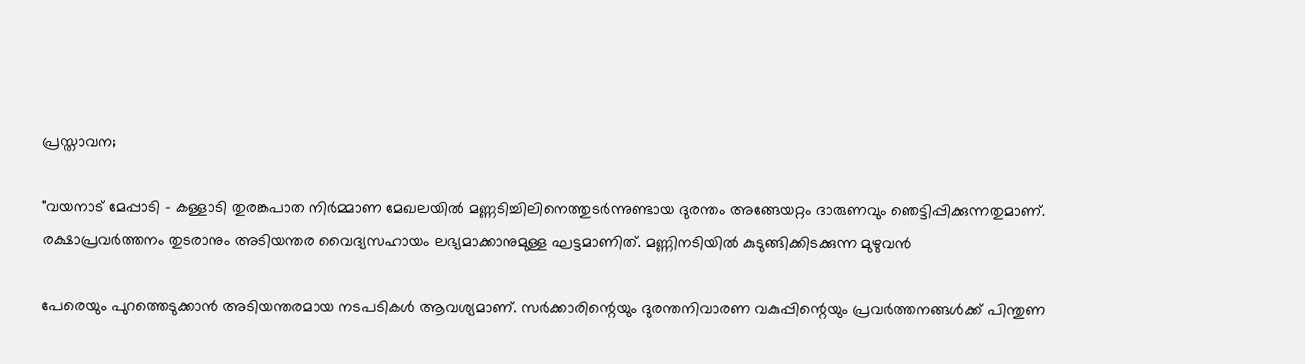പ്രസ്താവന;

"വയനാട് മേപ്പാടി - കള്ളാടി തുരങ്കപാത നിർമ്മാണ മേഖലയില്‍ മണ്ണടിച്ചിലിനെത്തുടര്‍ന്നുണ്ടായ ദുരന്തം അങ്ങേയറ്റം ദാരുണവും ഞെട്ടിപ്പിക്കുന്നതുമാണ്. രക്ഷാപ്രവർത്തനം തുടരാനും അടിയന്തര വൈദ്യസഹായം ലഭ്യമാക്കാനുമുള്ള ഘട്ടമാണിത്. മണ്ണിനടിയിൽ കുടുങ്ങിക്കിടക്കുന്ന മുഴുവൻ

പേരെയും പുറത്തെടുക്കാൻ അടിയന്തരമായ നടപടികള്‍ ആവശ്യമാണ്. സർക്കാരിന്റെയും ദുരന്തനിവാരണ വകുപ്പിന്റെയും പ്രവർത്തനങ്ങൾക്ക് പിന്തുണ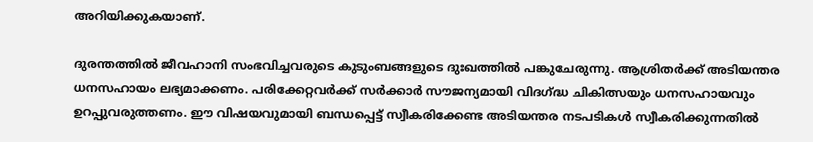അറിയിക്കുകയാണ്.

ദുരന്തത്തില്‍ ജീവഹാനി സംഭവിച്ചവരുടെ കുടുംബങ്ങളുടെ ദുഃഖത്തില്‍ പങ്കുചേരുന്നു. ആശ്രിതര്‍ക്ക് അടിയന്തര ധനസഹായം ലഭ്യമാക്കണം. പരിക്കേറ്റവര്‍ക്ക് സര്‍ക്കാര്‍ സൗജന്യമായി വിദഗ്ദ്ധ ചികിത്സയും ധനസഹായവും ഉറപ്പുവരുത്തണം. ഈ വിഷയവുമായി ബന്ധപ്പെട്ട് സ്വീകരിക്കേണ്ട അടിയന്തര നടപടികള്‍ സ്വീകരിക്കുന്നതില്‍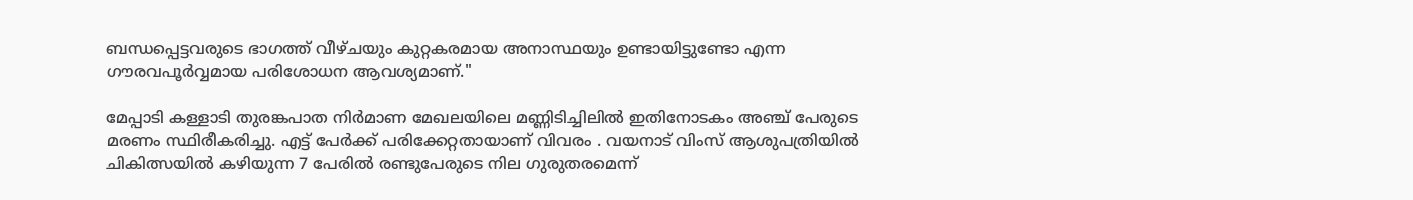ബന്ധപ്പെട്ടവരുടെ ഭാഗത്ത് വീഴ്ചയും കുറ്റകരമായ അനാസ്ഥയും ഉണ്ടായിട്ടുണ്ടോ എന്ന ഗൗരവപൂര്‍വ്വമായ പരിശോധന ആവശ്യമാണ്."

മേപ്പാടി കള്ളാടി തുരങ്കപാത നിർമാണ മേഖലയിലെ മണ്ണിടിച്ചിലിൽ ഇതിനോടകം അഞ്ച് പേരുടെ മരണം സ്ഥിരീകരിച്ചു. എട്ട് പേർക്ക് പരിക്കേറ്റതായാണ് വിവരം . വയനാട് വിംസ് ആശുപത്രിയിൽ ചികിത്സയിൽ കഴിയുന്ന 7 പേരിൽ രണ്ടുപേരുടെ നില ഗുരുതരമെന്ന്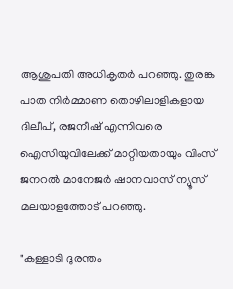ആശുപതി അധികൃതർ പറഞ്ഞു. തുരങ്ക പാത നിർമ്മാണ തൊഴിലാളികളായ ദിലീപ്, രജനീഷ് എന്നിവരെ ഐസിയുവിലേക്ക് മാറ്റിയതായും വിംസ് ജനറൽ മാനേജർ ഷാനവാസ് ന്യൂസ് മലയാളത്തോട് പറഞ്ഞു.

"കള്ളാടി ദുരന്തം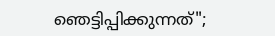ഞെട്ടിപ്പിക്കുന്നത്";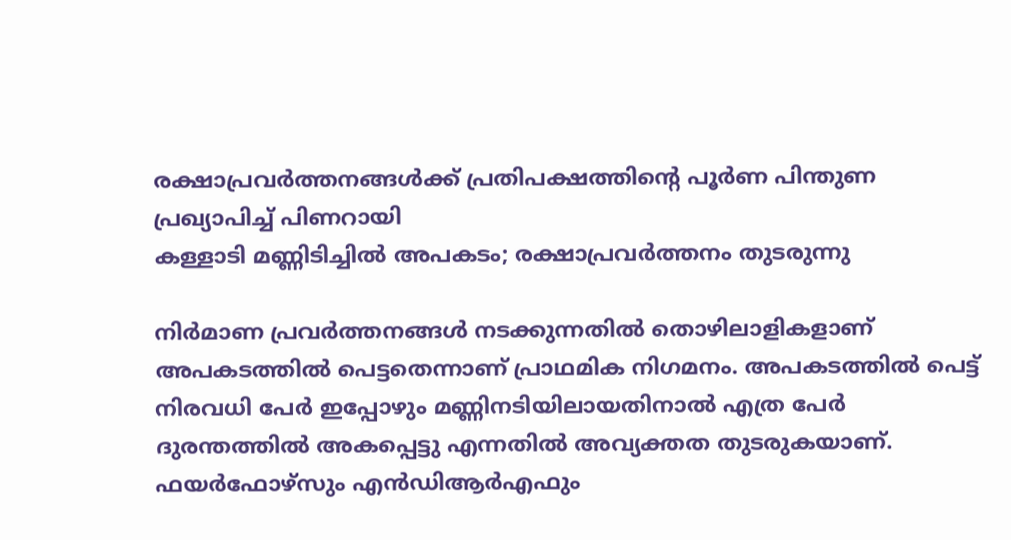രക്ഷാപ്രവർത്തനങ്ങൾക്ക് പ്രതിപക്ഷത്തിൻ്റെ പൂർണ പിന്തുണ പ്രഖ്യാപിച്ച് പിണറായി
കള്ളാടി മണ്ണിടിച്ചില്‍ അപകടം; രക്ഷാപ്രവർത്തനം തുടരുന്നു

നിർമാണ പ്രവർത്തനങ്ങൾ നടക്കുന്നതിൽ തൊഴിലാളികളാണ് അപകടത്തിൽ പെട്ടതെന്നാണ് പ്രാഥമിക നിഗമനം. അപകടത്തിൽ പെട്ട് നിരവധി പേർ ഇപ്പോഴും മണ്ണിനടിയിലായതിനാൽ എത്ര പേർ ദുരന്തത്തിൽ അകപ്പെട്ടു എന്നതിൽ അവ്യക്തത തുടരുകയാണ്. ഫയർഫോഴ്സും എൻഡിആർഎഫും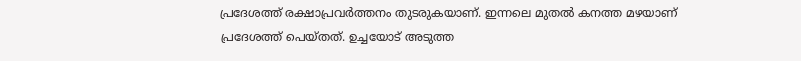പ്രദേശത്ത് രക്ഷാപ്രവർത്തനം തുടരുകയാണ്. ഇന്നലെ മുതൽ കനത്ത മഴയാണ് പ്രദേശത്ത് പെയ്തത്. ഉച്ചയോട് അടുത്ത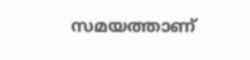സമയത്താണ്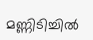മണ്ണിടിച്ചിൽ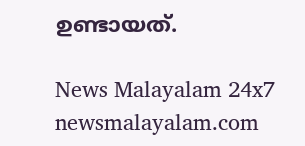ഉണ്ടായത്.

News Malayalam 24x7
newsmalayalam.com